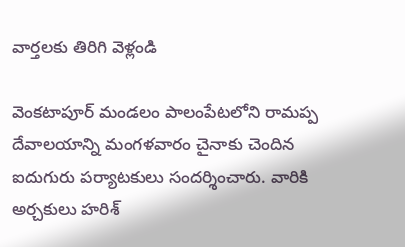వార్తలకు తిరిగి వెళ్లండి

వెంకటాపూర్ మండలం పాలంపేటలోని రామప్ప దేవాలయాన్ని మంగళవారం చైనాకు చెందిన ఐదుగురు పర్యాటకులు సందర్శించారు. వారికి అర్చకులు హరిశ్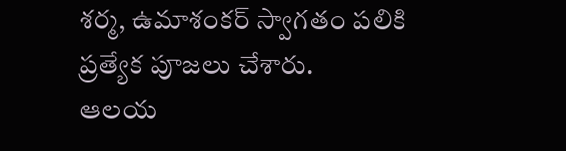శర్మ, ఉమాశంకర్ స్వాగతం పలికి ప్రత్యేక పూజలు చేశారు.
ఆలయ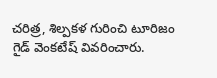చరిత్ర, శిల్పకళ గురించి టూరిజం గైడ్ వెంకటేష్ వివరించారు.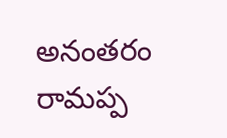అనంతరం రామప్ప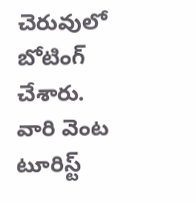చెరువులో బోటింగ్ చేశారు. వారి వెంట టూరిస్ట్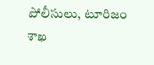పోలీసులు, టూరిజం శాఖ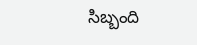సిబ్బంది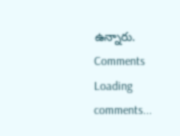ఉన్నారు.
Comments
Loading comments...